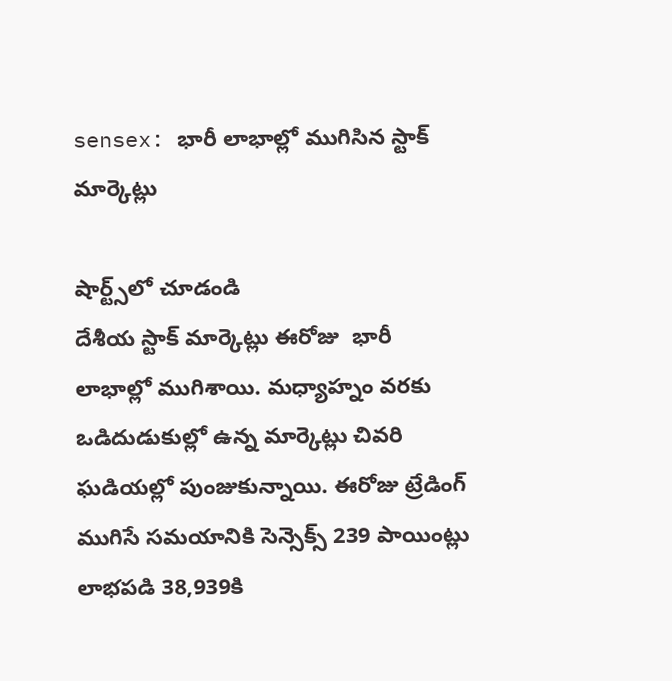sensex: భారీ లాభాల్లో ముగిసిన స్టాక్ మార్కెట్లు

షార్ట్స్‌లో చూడండి
దేశీయ స్టాక్ మార్కెట్లు ఈరోజు  భారీ లాభాల్లో ముగిశాయి. మధ్యాహ్నం వరకు ఒడిదుడుకుల్లో ఉన్న మార్కెట్లు చివరి ఘడియల్లో పుంజుకున్నాయి. ఈరోజు ట్రేడింగ్ ముగిసే సమయానికి సెన్సెక్స్ 239 పాయింట్లు లాభపడి 38,939కి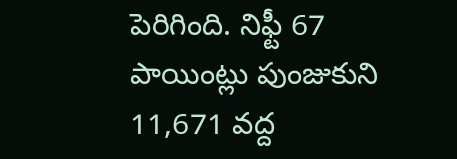పెరిగింది. నిఫ్టీ 67 పాయింట్లు పుంజుకుని 11,671 వద్ద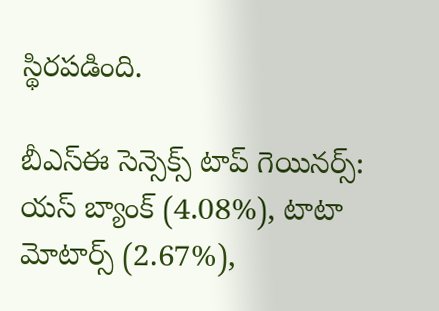స్థిరపడింది.

బీఎస్ఈ సెన్సెక్స్ టాప్ గెయినర్స్:
యస్ బ్యాంక్ (4.08%), టాటా మోటార్స్ (2.67%),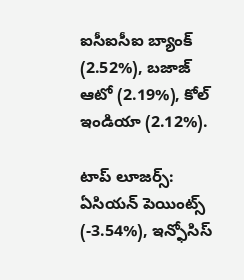ఐసీఐసీఐ బ్యాంక్ (2.52%), బజాజ్ ఆటో (2.19%), కోల్ ఇండియా (2.12%).

టాప్ లూజర్స్:
ఏసియన్ పెయింట్స్ (-3.54%), ఇన్ఫోసిస్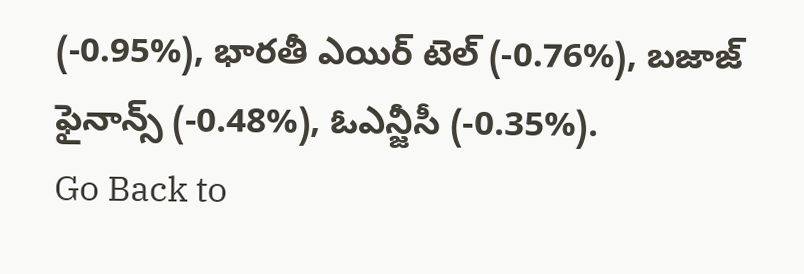(-0.95%), భారతీ ఎయిర్ టెల్ (-0.76%), బజాజ్ ఫైనాన్స్ (-0.48%), ఓఎన్జీసీ (-0.35%).
Go Back to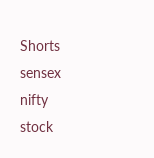Shorts
sensex
nifty
stock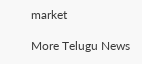market

More Telugu News